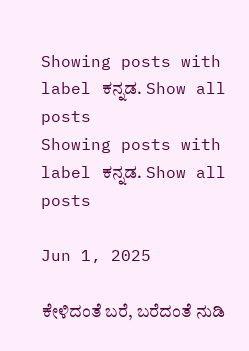Showing posts with label ಕನ್ನಡ. Show all posts
Showing posts with label ಕನ್ನಡ. Show all posts

Jun 1, 2025

ಕೇಳಿದಂತೆ ಬರೆ, ಬರೆದಂತೆ ನುಡಿ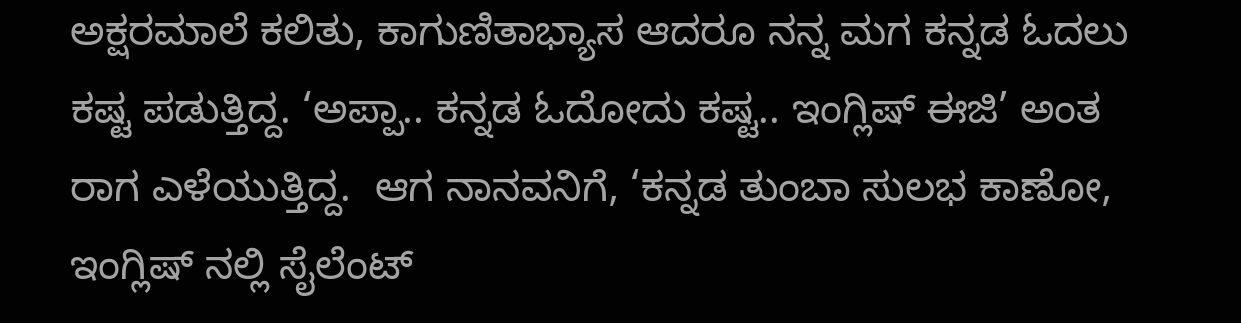ಅಕ್ಷರಮಾಲೆ ಕಲಿತು, ಕಾಗುಣಿತಾಭ್ಯಾಸ ಆದರೂ ನನ್ನ ಮಗ ಕನ್ನಡ ಓದಲು ಕಷ್ಟ ಪಡುತ್ತಿದ್ದ. ‘ಅಪ್ಪಾ.. ಕನ್ನಡ ಓದೋದು ಕಷ್ಟ.. ಇಂಗ್ಲಿಷ್ ಈಜಿ’ ಅಂತ ರಾಗ ಎಳೆಯುತ್ತಿದ್ದ.  ಆಗ ನಾನವನಿಗೆ, ‘ಕನ್ನಡ ತುಂಬಾ ಸುಲಭ ಕಾಣೋ, ಇಂಗ್ಲಿಷ್ ನಲ್ಲಿ ಸೈಲೆಂಟ್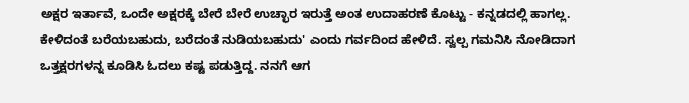ಅಕ್ಷರ ಇರ್ತಾವೆ, ಒಂದೇ ಅಕ್ಷರಕ್ಕೆ ಬೇರೆ ಬೇರೆ ಉಚ್ಛಾರ ಇರುತ್ತೆ ಅಂತ ಉದಾಹರಣೆ ಕೊಟ್ಟು - ಕನ್ನಡದಲ್ಲಿ ಹಾಗಲ್ಲ. ಕೇಳಿದಂತೆ ಬರೆಯಬಹುದು, ಬರೆದಂತೆ ನುಡಿಯಬಹುದು' ಎಂದು ಗರ್ವದಿಂದ ಹೇಳಿದೆ. ಸ್ವಲ್ಪ ಗಮನಿಸಿ ನೋಡಿದಾಗ ಒತ್ತಕ್ಷರಗಳನ್ನ ಕೂಡಿಸಿ ಓದಲು ಕಷ್ಟ ಪಡುತ್ತಿದ್ದ. ನನಗೆ ಆಗ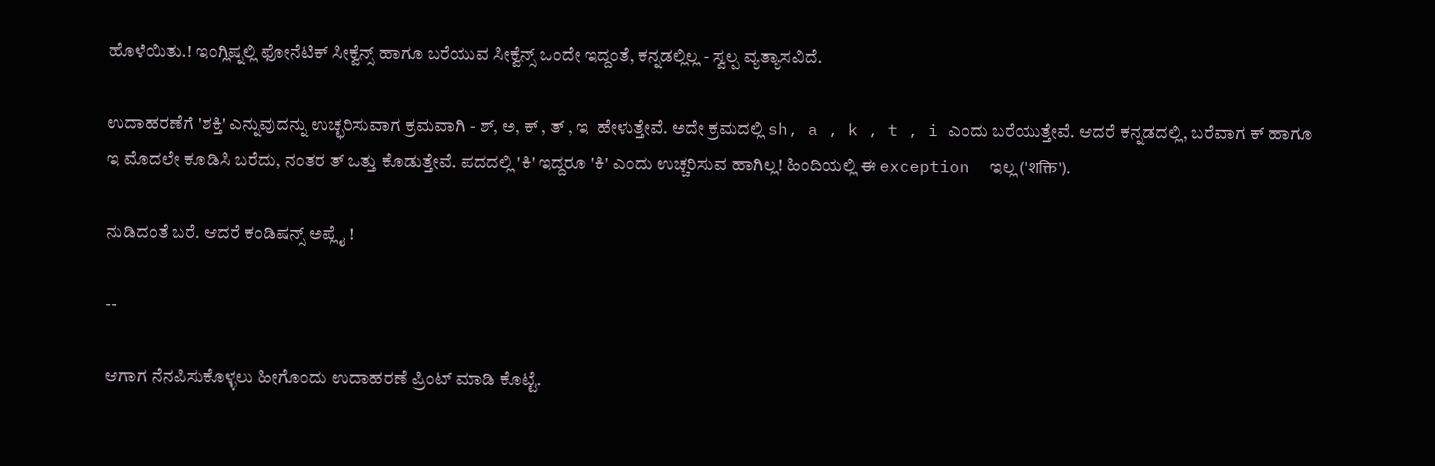ಹೊಳೆಯಿತು.! ಇಂಗ್ಲಿಷ್ನಲ್ಲಿ ಫೋನೆಟಿಕ್ ಸೀಕ್ವೆನ್ಸ್ ಹಾಗೂ ಬರೆಯುವ ಸೀಕ್ವೆನ್ಸ್ ಒಂದೇ ಇದ್ದಂತೆ, ಕನ್ನಡಲ್ಲಿಲ್ಲ - ಸ್ವಲ್ಪ ವ್ಯತ್ಯಾಸವಿದೆ.

ಉದಾಹರಣೆಗೆ 'ಶಕ್ತಿ' ಎನ್ನುವುದನ್ನು ಉಚ್ಛರಿಸುವಾಗ ಕ್ರಮವಾಗಿ - ಶ್, ಅ, ಕ್ , ತ್ , ಇ  ಹೇಳುತ್ತೇವೆ. ಅದೇ ಕ್ರಮದಲ್ಲಿ sh, a , k , t , i ಎಂದು ಬರೆಯುತ್ತೇವೆ. ಆದರೆ ಕನ್ನಡದಲ್ಲಿ, ಬರೆವಾಗ ಕ್ ಹಾಗೂ ಇ ಮೊದಲೇ ಕೂಡಿಸಿ ಬರೆದು, ನಂತರ ತ್ ಒತ್ತು ಕೊಡುತ್ತೇವೆ. ಪದದಲ್ಲಿ 'ಕಿ' ಇದ್ದರೂ 'ಕಿ' ಎಂದು ಉಚ್ಚರಿಸುವ ಹಾಗಿಲ್ಲ! ಹಿಂದಿಯಲ್ಲಿ ಈ exception  ಇಲ್ಲ ('शक्ति').

ನುಡಿದಂತೆ ಬರೆ. ಆದರೆ ಕಂಡಿಷನ್ಸ್ ಅಪ್ಲೈ !

--

ಆಗಾಗ ನೆನಪಿಸುಕೊಳ್ಳಲು ಹೀಗೊಂದು ಉದಾಹರಣೆ ಪ್ರಿಂಟ್ ಮಾಡಿ ಕೊಟ್ಟೆ.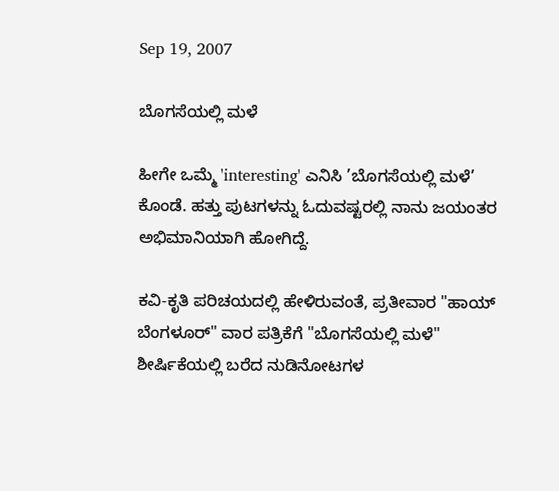Sep 19, 2007

ಬೊಗಸೆಯಲ್ಲಿ ಮಳೆ

ಹೀಗೇ ಒಮ್ಮೆ 'interesting' ಎನಿಸಿ ’ಬೊಗಸೆಯಲ್ಲಿ ಮಳೆ’ ಕೊಂಡೆ. ಹತ್ತು ಪುಟಗಳನ್ನು ಓದುವಷ್ಟರಲ್ಲಿ ನಾನು ಜಯಂತರ ಅಭಿಮಾನಿಯಾಗಿ ಹೋಗಿದ್ದೆ.

ಕವಿ-ಕೃತಿ ಪರಿಚಯದಲ್ಲಿ ಹೇಳಿರುವಂತೆ, ಪ್ರತೀವಾರ "ಹಾಯ್ ಬೆಂಗಳೂರ್" ವಾರ ಪತ್ರಿಕೆಗೆ "ಬೊಗಸೆಯಲ್ಲಿ ಮಳೆ" ಶೀರ್ಷಿಕೆಯಲ್ಲಿ ಬರೆದ ನುಡಿನೋಟಗಳ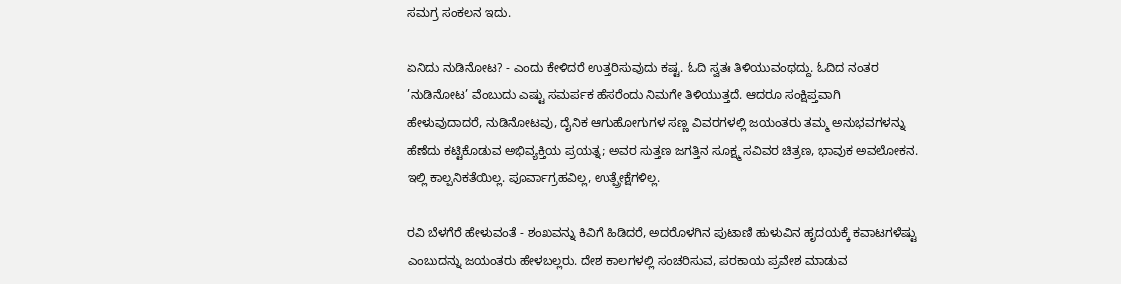ಸಮಗ್ರ ಸಂಕಲನ ಇದು.

ಏನಿದು ನುಡಿನೋಟ? - ಎಂದು ಕೇಳಿದರೆ ಉತ್ತರಿಸುವುದು ಕಷ್ಟ. ಓದಿ ಸ್ವತಃ ತಿಳಿಯುವಂಥದ್ದು. ಓದಿದ ನಂತರ ’ನುಡಿನೋಟ’ ವೆಂಬುದು ಎಷ್ಟು ಸಮರ್ಪಕ ಹೆಸರೆಂದು ನಿಮಗೇ ತಿಳಿಯುತ್ತದೆ. ಆದರೂ ಸಂಕ್ಷಿಪ್ತವಾಗಿ ಹೇಳುವುದಾದರೆ, ನುಡಿನೋಟವು, ದೈನಿಕ ಆಗುಹೋಗುಗಳ ಸಣ್ಣ ವಿವರಗಳಲ್ಲಿ ಜಯಂತರು ತಮ್ಮ ಅನುಭವಗಳನ್ನು ಹೆಣೆದು ಕಟ್ಟಿಕೊಡುವ ಅಭಿವ್ಯಕ್ತಿಯ ಪ್ರಯತ್ನ; ಅವರ ಸುತ್ತಣ ಜಗತ್ತಿನ ಸೂಕ್ಷ್ಮ ಸವಿವರ ಚಿತ್ರಣ, ಭಾವುಕ ಅವಲೋಕನ. ಇಲ್ಲಿ ಕಾಲ್ಪನಿಕತೆಯಿಲ್ಲ. ಪೂರ್ವಾಗ್ರಹವಿಲ್ಲ, ಉತ್ಪ್ರೇಕ್ಷೆಗಳಿಲ್ಲ.

ರವಿ ಬೆಳಗೆರೆ ಹೇಳುವಂತೆ - ಶಂಖವನ್ನು ಕಿವಿಗೆ ಹಿಡಿದರೆ, ಅದರೊಳಗಿನ ಪುಟಾಣಿ ಹುಳುವಿನ ಹೃದಯಕ್ಕೆ ಕವಾಟಗಳೆಷ್ಟು ಎಂಬುದನ್ನು ಜಯಂತರು ಹೇಳಬಲ್ಲರು. ದೇಶ ಕಾಲಗಳಲ್ಲಿ ಸಂಚರಿಸುವ, ಪರಕಾಯ ಪ್ರವೇಶ ಮಾಡುವ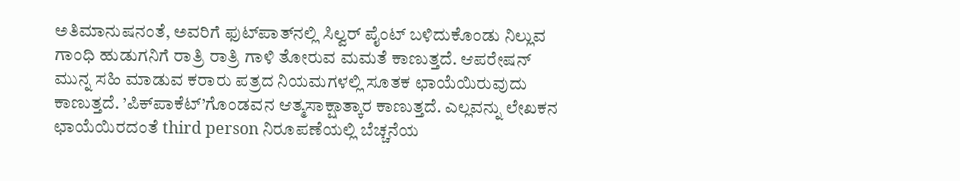ಅತಿಮಾನುಷನಂತೆ, ಅವರಿಗೆ ಫುಟ್‍ಪಾತ್‍ನಲ್ಲಿ ಸಿಲ್ವರ್ ಪೈಂಟ್ ಬಳಿದುಕೊಂಡು ನಿಲ್ಲುವ ಗಾಂಧಿ ಹುಡುಗನಿಗೆ ರಾತ್ರಿ ರಾತ್ರಿ ಗಾಳಿ ತೋರುವ ಮಮತೆ ಕಾಣುತ್ತದೆ. ಆಪರೇಷನ್ ಮುನ್ನ ಸಹಿ ಮಾಡುವ ಕರಾರು ಪತ್ರದ ನಿಯಮಗಳಲ್ಲಿ ಸೂತಕ ಛಾಯೆಯಿರುವುದು ಕಾಣುತ್ತದೆ. ’ಪಿಕ್‍ಪಾಕೆಟ್’ಗೊಂಡವನ ಆತ್ಮಸಾಕ್ಷಾತ್ಕಾರ ಕಾಣುತ್ತದೆ. ಎಲ್ಲವನ್ನು ಲೇಖಕನ ಛಾಯೆಯಿರದಂತೆ third person ನಿರೂಪಣೆಯಲ್ಲಿ ಬೆಚ್ಚನೆಯ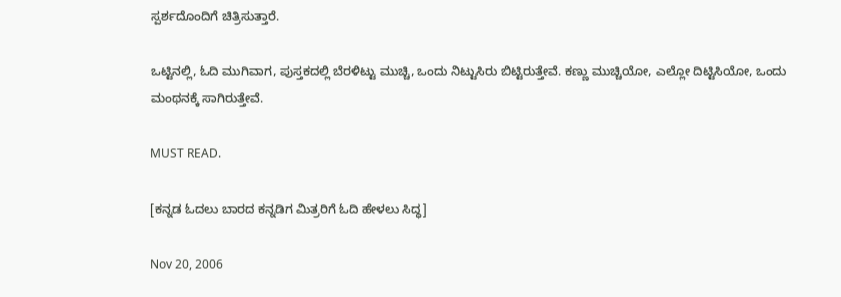ಸ್ಪರ್ಶದೊಂದಿಗೆ ಚಿತ್ರಿಸುತ್ತಾರೆ.

ಒಟ್ಟಿನಲ್ಲಿ, ಓದಿ ಮುಗಿವಾಗ, ಪುಸ್ತಕದಲ್ಲಿ ಬೆರಳಿಟ್ಟು ಮುಚ್ಚಿ, ಒಂದು ನಿಟ್ಟುಸಿರು ಬಿಟ್ಟಿರುತ್ತೇವೆ. ಕಣ್ಣು ಮುಚ್ಚಿಯೋ, ಎಲ್ಲೋ ದಿಟ್ಟಿಸಿಯೋ, ಒಂದು ಮಂಥನಕ್ಕೆ ಸಾಗಿರುತ್ತೇವೆ.

MUST READ.

[ಕನ್ನಡ ಓದಲು ಬಾರದ ಕನ್ನಡಿಗ ಮಿತ್ರರಿಗೆ ಓದಿ ಹೇಳಲು ಸಿದ್ಧ]

Nov 20, 2006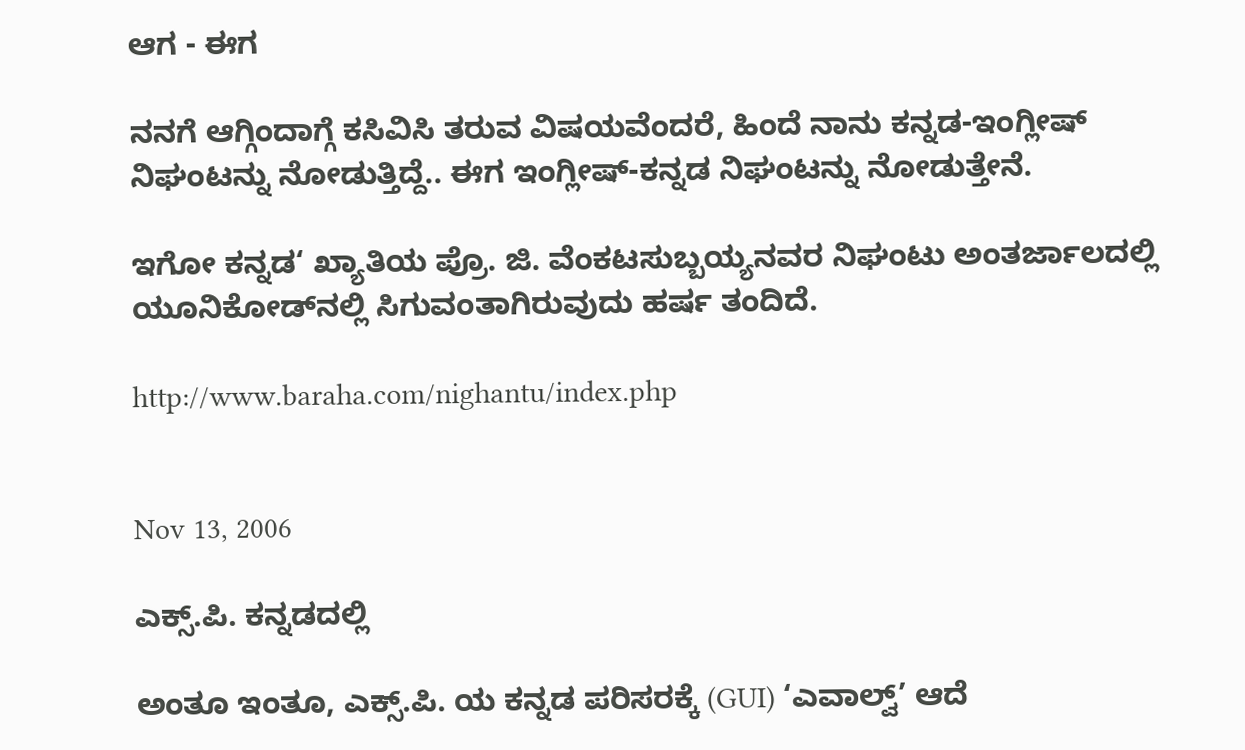ಆಗ - ಈಗ

ನನಗೆ ಆಗ್ಗಿಂದಾಗ್ಗೆ ಕಸಿವಿಸಿ ತರುವ ವಿಷಯವೆಂದರೆ, ಹಿಂದೆ ನಾನು ಕನ್ನಡ-ಇಂಗ್ಲೀಷ್ ನಿಘಂಟನ್ನು ನೋಡುತ್ತಿದ್ದೆ.. ಈಗ ಇಂಗ್ಲೀಷ್-ಕನ್ನಡ ನಿಘಂಟನ್ನು ನೋಡುತ್ತೇನೆ.

ಇಗೋ ಕನ್ನಡ‘ ಖ್ಯಾತಿಯ ಪ್ರೊ. ಜಿ. ವೆಂಕಟಸುಬ್ಬಯ್ಯನವರ ನಿಘಂಟು ಅಂತರ್ಜಾಲದಲ್ಲಿ ಯೂನಿಕೋಡ್‌ನಲ್ಲಿ ಸಿಗುವಂತಾಗಿರುವುದು ಹರ್ಷ ತಂದಿದೆ.

http://www.baraha.com/nighantu/index.php


Nov 13, 2006

ಎಕ್ಸ್.ಪಿ. ಕನ್ನಡದಲ್ಲಿ

ಅಂತೂ ಇಂತೂ, ಎಕ್ಸ್.ಪಿ. ಯ ಕನ್ನಡ ಪರಿಸರಕ್ಕೆ (GUI) ‘ಎವಾಲ್ವ್’ ಆದೆ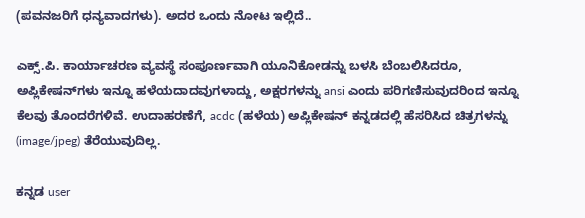(ಪವನಜರಿಗೆ ಧನ್ಯವಾದಗಳು). ಅದರ ಒಂದು ನೋಟ ಇಲ್ಲಿದೆ..

ಎಕ್ಸ್.ಪಿ. ಕಾರ್ಯಾಚರಣ ವ್ಯವಸ್ಥೆ ಸಂಪೂರ್ಣವಾಗಿ ಯೂನಿಕೋಡನ್ನು ಬಳಸಿ ಬೆಂಬಲಿಸಿದರೂ, ಅಪ್ಲಿಕೇಷನ್‌ಗಳು ಇನ್ನೂ ಹಳೆಯದಾದವುಗಳಾದ್ದು, ಅಕ್ಷರಗಳನ್ನು ansi ಎಂದು ಪರಿಗಣಿಸುವುದರಿಂದ ಇನ್ನೂ ಕೆಲವು ತೊಂದರೆಗಳಿವೆ. ಉದಾಹರಣೆಗೆ, acdc (ಹಳೆಯ) ಅಪ್ಲಿಕೇಷನ್ ಕನ್ನಡದಲ್ಲಿ ಹೆಸರಿಸಿದ ಚಿತ್ರಗಳನ್ನು (image/jpeg) ತೆರೆಯುವುದಿಲ್ಲ.

ಕನ್ನಡ user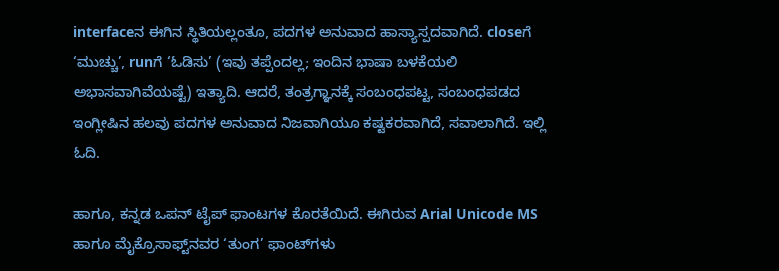interfaceನ ಈಗಿನ ಸ್ಥಿತಿಯಲ್ಲಂತೂ, ಪದಗಳ ಅನುವಾದ ಹಾಸ್ಯಾಸ್ಪದವಾಗಿದೆ. closeಗೆ ‘ಮುಚ್ಚು’, runಗೆ ‘ಓಡಿಸು’ (ಇವು ತಪ್ಪೆಂದಲ್ಲ; ಇಂದಿನ ಭಾಷಾ ಬಳಕೆಯಲಿ ಅಭಾಸವಾಗಿವೆಯಷ್ಟೆ) ಇತ್ಯಾದಿ. ಆದರೆ, ತಂತ್ರಗ್ಞಾನಕ್ಕೆ ಸಂಬಂಧಪಟ್ಟ, ಸಂಬಂಧಪಡದ ಇಂಗ್ಲೀಷಿನ ಹಲವು ಪದಗಳ ಅನುವಾದ ನಿಜವಾಗಿಯೂ ಕಷ್ಟಕರವಾಗಿದೆ, ಸವಾಲಾಗಿದೆ. ಇಲ್ಲಿ ಓದಿ.

ಹಾಗೂ, ಕನ್ನಡ ಒಪನ್ ಟೈಪ್ ಫಾಂಟಗಳ ಕೊರತೆಯಿದೆ. ಈಗಿರುವ Arial Unicode MS ಹಾಗೂ ಮೈಕ್ರೊಸಾಫ್ಟ್‌ನವರ ‘ತುಂಗ’ ಫಾಂಟ್‌ಗಳು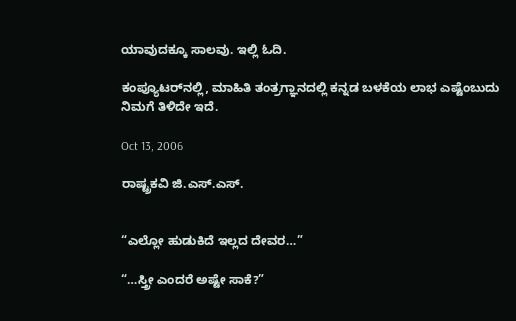ಯಾವುದಕ್ಕೂ ಸಾಲವು. ಇಲ್ಲಿ ಓದಿ.

ಕಂಪ್ಯೂಟರ್‌ನಲ್ಲಿ, ಮಾಹಿತಿ ತಂತ್ರಗ್ಞಾನದಲ್ಲಿ ಕನ್ನಡ ಬಳಕೆಯ ಲಾಭ ಎಷ್ಟೆಂಬುದು ನಿಮಗೆ ತಿಳಿದೇ ಇದೆ.

Oct 13, 2006

ರಾಷ್ಟ್ರಕವಿ ಜಿ.ಎಸ್.ಎಸ್.


“ಎಲ್ಲೋ ಹುಡುಕಿದೆ ಇಲ್ಲದ ದೇವರ…”

“…ಸ್ತ್ರೀ ಎಂದರೆ ಅಷ್ಟೇ ಸಾಕೆ?”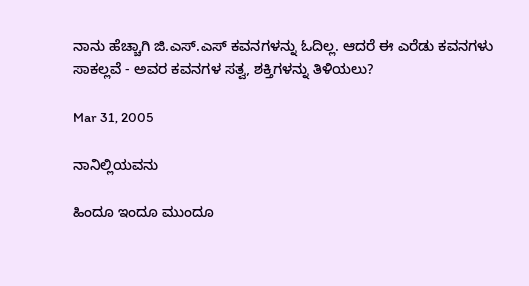ನಾನು ಹೆಚ್ಚಾಗಿ ಜಿ.ಎಸ್.ಎಸ್ ಕವನಗಳನ್ನು ಓದಿಲ್ಲ. ಆದರೆ ಈ ಎರೆಡು ಕವನಗಳು ಸಾಕಲ್ಲವೆ - ಅವರ ಕವನಗಳ ಸತ್ವ, ಶಕ್ತಿಗಳನ್ನು ತಿಳಿಯಲು?

Mar 31, 2005

ನಾನಿಲ್ಲಿಯವನು

ಹಿಂದೂ ಇಂದೂ ಮುಂದೂ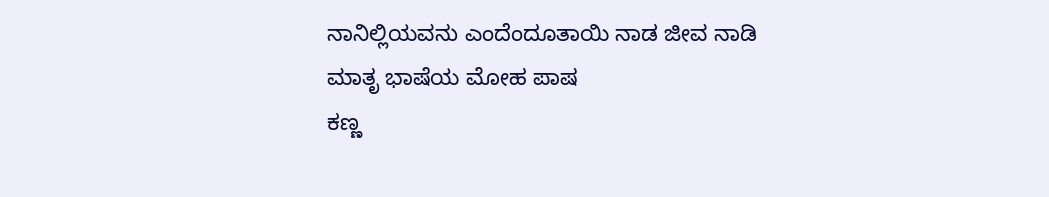ನಾನಿಲ್ಲಿಯವನು ಎಂದೆಂದೂತಾಯಿ ನಾಡ ಜೀವ ನಾಡಿ
ಮಾತೃ ಭಾಷೆಯ ಮೋಹ ಪಾಷ
ಕಣ್ಣ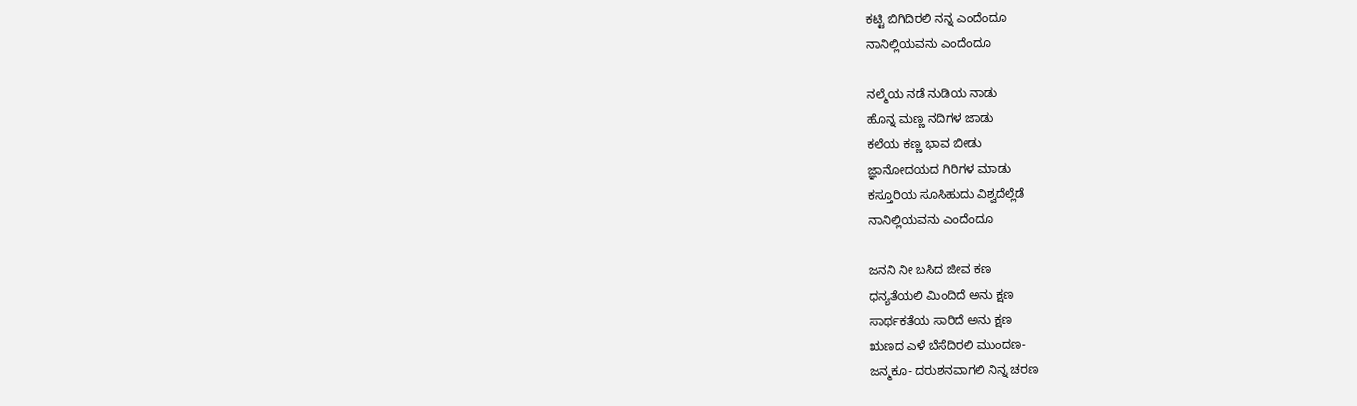ಕಟ್ಟಿ ಬಿಗಿದಿರಲಿ ನನ್ನ ಎಂದೆಂದೂ
ನಾನಿಲ್ಲಿಯವನು ಎಂದೆಂದೂ

ನಲ್ಮೆಯ ನಡೆ ನುಡಿಯ ನಾಡು
ಹೊನ್ನ ಮಣ್ಣ ನದಿಗಳ ಜಾಡು
ಕಲೆಯ ಕಣ್ಣ ಭಾವ ಬೀಡು
ಜ್ಞಾನೋದಯದ ಗಿರಿಗಳ ಮಾಡು
ಕಸ್ತೂರಿಯ ಸೂಸಿಹುದು ವಿಶ್ವದೆಲ್ಲೆಡೆ
ನಾನಿಲ್ಲಿಯವನು ಎಂದೆಂದೂ

ಜನನಿ ನೀ ಬಸಿದ ಜೀವ ಕಣ
ಧನ್ಯತೆಯಲಿ ಮಿಂದಿದೆ ಅನು ಕ್ಷಣ
ಸಾರ್ಥಕತೆಯ ಸಾರಿದೆ ಅನು ಕ್ಷಣ
ಋಣದ ಎಳೆ ಬೆಸೆದಿರಲಿ ಮುಂದಣ-
ಜನ್ಮಕೂ- ದರುಶನವಾಗಲಿ ನಿನ್ನ ಚರಣ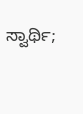ಸ್ವಾರ್ಥಿ;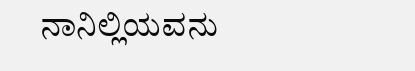ನಾನಿಲ್ಲಿಯವನು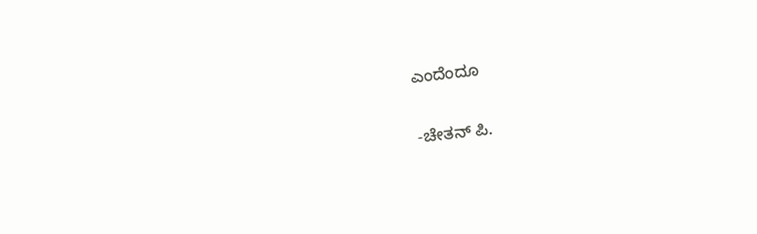ಎಂದೆಂದೂ

-ಚೇತನ್ ಪಿ.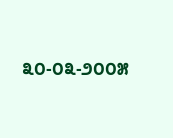೩೦-೦೩-೨೦೦೫